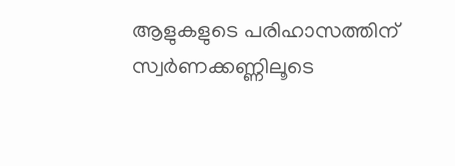ആളുകളുടെ പരിഹാസത്തിന് സ്വര്‍ണക്കണ്ണിലൂടെ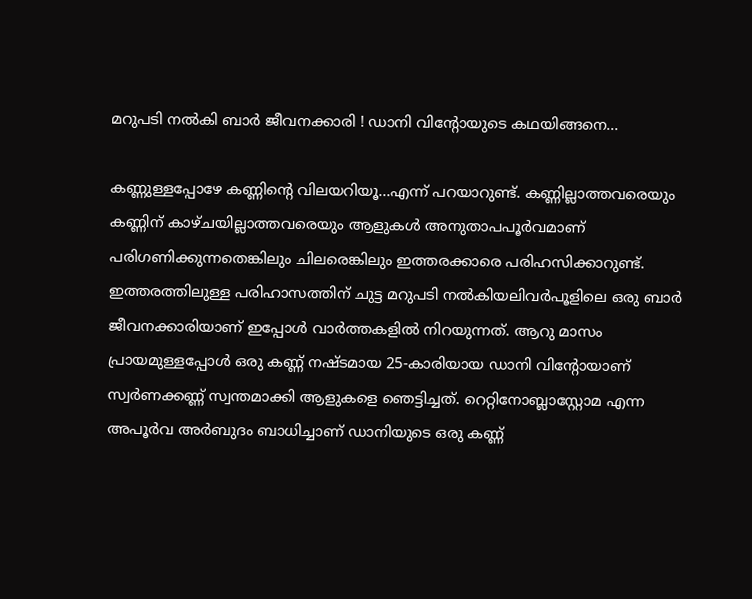മറുപടി നല്‍കി ബാര്‍ ജീവനക്കാരി ! ഡാനി വിന്റോയുടെ കഥയിങ്ങനെ…

കണ്ണുള്ളപ്പോഴേ കണ്ണിന്റെ വിലയറിയൂ…എന്ന് പറയാറുണ്ട്. കണ്ണില്ലാത്തവരെയും കണ്ണിന് കാഴ്ചയില്ലാത്തവരെയും ആളുകള്‍ അനുതാപപൂര്‍വമാണ് പരിഗണിക്കുന്നതെങ്കിലും ചിലരെങ്കിലും ഇത്തരക്കാരെ പരിഹസിക്കാറുണ്ട്. ഇത്തരത്തിലുള്ള പരിഹാസത്തിന് ചുട്ട മറുപടി നല്‍കിയലിവര്‍പൂളിലെ ഒരു ബാര്‍ ജീവനക്കാരിയാണ് ഇപ്പോള്‍ വാര്‍ത്തകളില്‍ നിറയുന്നത്. ആറു മാസം പ്രായമുള്ളപ്പോള്‍ ഒരു കണ്ണ് നഷ്ടമായ 25-കാരിയായ ഡാനി വിന്റോയാണ് സ്വര്‍ണക്കണ്ണ് സ്വന്തമാക്കി ആളുകളെ ഞെട്ടിച്ചത്. റെറ്റിനോബ്ലാസ്റ്റോമ എന്ന അപൂര്‍വ അര്‍ബുദം ബാധിച്ചാണ് ഡാനിയുടെ ഒരു കണ്ണ്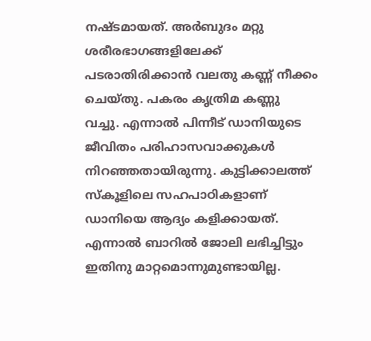നഷ്ടമായത്. അര്‍ബുദം മറ്റു ശരീരഭാഗങ്ങളിലേക്ക് പടരാതിരിക്കാന്‍ വലതു കണ്ണ് നീക്കം ചെയ്തു. പകരം കൃത്രിമ കണ്ണു വച്ചു. എന്നാല്‍ പിന്നീട് ഡാനിയുടെ ജീവിതം പരിഹാസവാക്കുകള്‍ നിറഞ്ഞതായിരുന്നു. കുട്ടിക്കാലത്ത് സ്‌കൂളിലെ സഹപാഠികളാണ് ഡാനിയെ ആദ്യം കളിക്കായത്. എന്നാല്‍ ബാറില്‍ ജോലി ലഭിച്ചിട്ടും ഇതിനു മാറ്റമൊന്നുമുണ്ടായില്ല.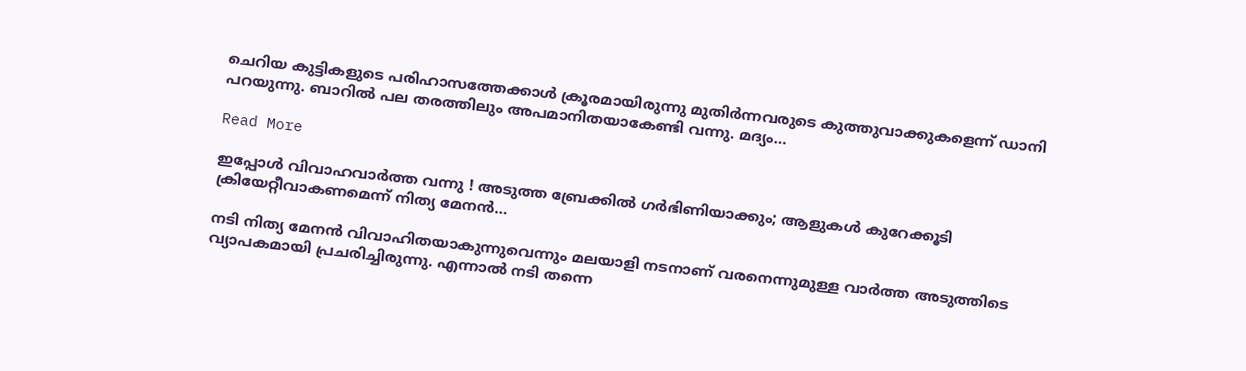ചെറിയ കുട്ടികളുടെ പരിഹാസത്തേക്കാള്‍ ക്രൂരമായിരുന്നു മുതിര്‍ന്നവരുടെ കുത്തുവാക്കുകളെന്ന് ഡാനി പറയുന്നു. ബാറില്‍ പല തരത്തിലും അപമാനിതയാകേണ്ടി വന്നു. മദ്യം…

Read More

ഇപ്പോള്‍ വിവാഹവാര്‍ത്ത വന്നു ! അടുത്ത ബ്രേക്കില്‍ ഗര്‍ഭിണിയാക്കും; ആളുകള്‍ കുറേക്കൂടി ക്രിയേറ്റീവാകണമെന്ന് നിത്യ മേനന്‍…

നടി നിത്യ മേനന്‍ വിവാഹിതയാകുന്നുവെന്നും മലയാളി നടനാണ് വരനെന്നുമുള്ള വാര്‍ത്ത അടുത്തിടെ വ്യാപകമായി പ്രചരിച്ചിരുന്നു. എന്നാല്‍ നടി തന്നെ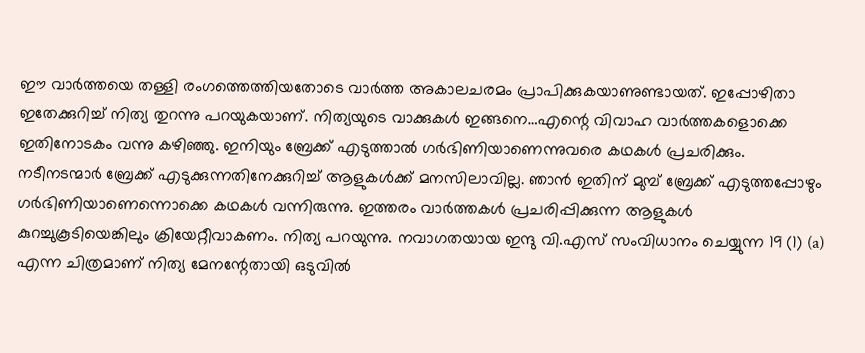ഈ വാര്‍ത്തയെ തള്ളി രംഗത്തെത്തിയതോടെ വാര്‍ത്ത അകാലചരമം പ്രാപിക്കുകയാണുണ്ടായത്. ഇപ്പോഴിതാ ഇതേക്കുറിച്ച് നിത്യ തുറന്നു പറയുകയാണ്. നിത്യയുടെ വാക്കുകള്‍ ഇങ്ങനെ…എന്റെ വിവാഹ വാര്‍ത്തകളൊക്കെ ഇതിനോടകം വന്നു കഴിഞ്ഞു. ഇനിയും ബ്രേക്ക് എടുത്താല്‍ ഗര്‍ഭിണിയാണെന്നുവരെ കഥകള്‍ പ്രചരിക്കും. നടീനടന്മാര്‍ ബ്രേക്ക് എടുക്കുന്നതിനേക്കുറിച്ച് ആളുകള്‍ക്ക് മനസിലാവില്ല. ഞാന്‍ ഇതിന് മുമ്പ് ബ്രേക്ക് എടുത്തപ്പോഴും ഗര്‍ഭിണിയാണെന്നൊക്കെ കഥകള്‍ വന്നിരുന്നു. ഇത്തരം വാര്‍ത്തകള്‍ പ്രചരിപ്പിക്കുന്ന ആളുകള്‍ കുറച്ചുകൂടിയെങ്കിലും ക്രിയേറ്റീവാകണം. നിത്യ പറയുന്നു. നവാഗതയായ ഇന്ദു വി.എസ് സംവിധാനം ചെയ്യുന്ന 19 (1) (a) എന്ന ചിത്രമാണ് നിത്യ മേനന്റേതായി ഒടുവില്‍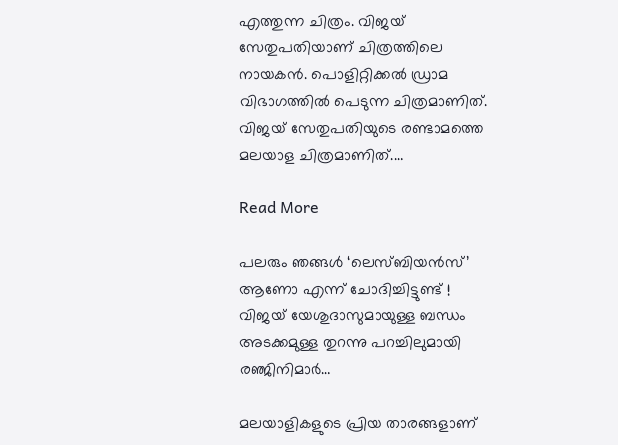എത്തുന്ന ചിത്രം. വിജയ് സേതുപതിയാണ് ചിത്രത്തിലെ നായകന്‍. പൊളിറ്റിക്കല്‍ ഡ്രാമ വിഭാഗത്തില്‍ പെടുന്ന ചിത്രമാണിത്. വിജയ് സേതുപതിയുടെ രണ്ടാമത്തെ മലയാള ചിത്രമാണിത്.…

Read More

പലരും ഞങ്ങള്‍ ‘ലെസ്ബിയന്‍സ്’ ആണോ എന്ന് ചോദിച്ചിട്ടുണ്ട് ! വിജയ് യേശുദാസുമായുള്ള ബന്ധം അടക്കമുള്ള തുറന്നു പറച്ചിലുമായി രഞ്ജിനിമാര്‍…

മലയാളികളുടെ പ്രിയ താരങ്ങളാണ്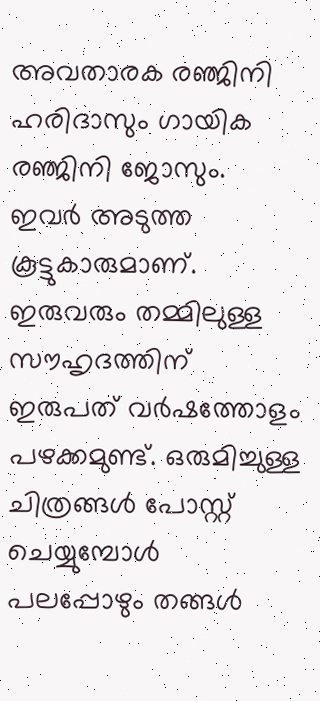അവതാരക രഞ്ജിനി ഹരിദാസും ഗായിക രഞ്ജിനി ജോസും. ഇവര്‍ അടുത്ത കൂട്ടുകാരുമാണ്. ഇരുവരും തമ്മിലുള്ള സൗഹൃദത്തിന് ഇരുപത് വര്‍ഷത്തോളം പഴക്കമുണ്ട്. ഒരുമിച്ചുള്ള ചിത്രങ്ങള്‍ പോസ്റ്റ് ചെയ്യുമ്പോള്‍ പലപ്പോഴും തങ്ങള്‍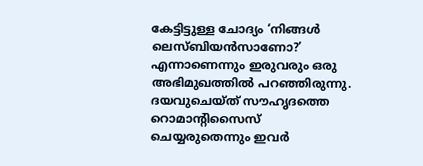കേട്ടിട്ടുള്ള ചോദ്യം ‘നിങ്ങള്‍ ലെസ്ബിയന്‍സാണോ?’ എന്നാണെന്നും ഇരുവരും ഒരു അഭിമുഖത്തില്‍ പറഞ്ഞിരുന്നു. ദയവുചെയ്ത് സൗഹൃദത്തെ റൊമാന്റിസൈസ് ചെയ്യരുതെന്നും ഇവര്‍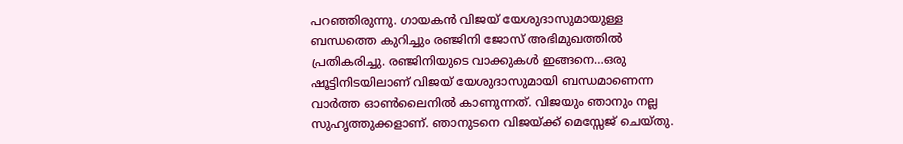പറഞ്ഞിരുന്നു. ഗായകന്‍ വിജയ് യേശുദാസുമായുള്ള ബന്ധത്തെ കുറിച്ചും രഞ്ജിനി ജോസ് അഭിമുഖത്തില്‍ പ്രതികരിച്ചു. രഞ്ജിനിയുടെ വാക്കുകള്‍ ഇങ്ങനെ…ഒരു ഷൂട്ടിനിടയിലാണ് വിജയ് യേശുദാസുമായി ബന്ധമാണെന്ന വാര്‍ത്ത ഓണ്‍ലൈനില്‍ കാണുന്നത്. വിജയും ഞാനും നല്ല സുഹൃത്തുക്കളാണ്. ഞാനുടനെ വിജയ്ക്ക് മെസ്സേജ് ചെയ്തു.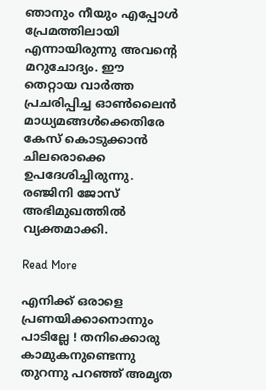ഞാനും നീയും എപ്പോള്‍ പ്രേമത്തിലായി എന്നായിരുന്നു അവന്റെ മറുചോദ്യം. ഈ തെറ്റായ വാര്‍ത്ത പ്രചരിപ്പിച്ച ഓണ്‍ലൈന്‍ മാധ്യമങ്ങള്‍ക്കെതിരേ കേസ് കൊടുക്കാന്‍ ചിലരൊക്കെ ഉപദേശിച്ചിരുന്നു. രഞ്ജിനി ജോസ് അഭിമുഖത്തില്‍ വ്യക്തമാക്കി.

Read More

എനിക്ക് ഒരാളെ പ്രണയിക്കാനൊന്നും പാടില്ലേ ! തനിക്കൊരു കാമുകനുണ്ടെന്നു തുറന്നു പറഞ്ഞ് അമൃത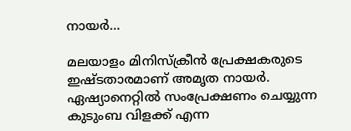നായര്‍…

മലയാളം മിനിസ്‌ക്രീന്‍ പ്രേക്ഷകരുടെ ഇഷ്ടതാരമാണ് അമൃത നായര്‍. ഏഷ്യാനെറ്റില്‍ സംപ്രേക്ഷണം ചെയ്യുന്ന കുടുംബ വിളക്ക് എന്ന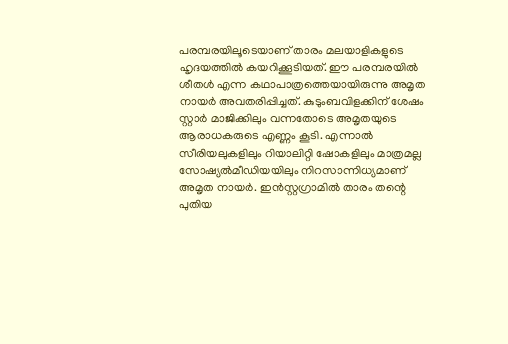പരമ്പരയിലൂടെയാണ് താരം മലയാളികളുടെ ഹൃദയത്തില്‍ കയറിക്കൂടിയത്. ഈ പരമ്പരയില്‍ ശീതള്‍ എന്ന കഥാപാത്രത്തെയായിരുന്നു അമൃത നായര്‍ അവതരിപ്പിച്ചത്. കുടുംബവിളക്കിന് ശേഷം സ്റ്റാര്‍ മാജിക്കിലും വന്നതോടെ അമൃതയുടെ ആരാധകരുടെ എണ്ണം കൂടി. എന്നാല്‍ സീരിയലുകളിലും റിയാലിറ്റി ഷോകളിലും മാത്രമല്ല സോഷ്യല്‍മീഡിയയിലും നിറസാന്നിധ്യമാണ് അമൃത നായര്‍. ഇന്‍സ്റ്റഗ്രാമില്‍ താരം തന്റെ പുതിയ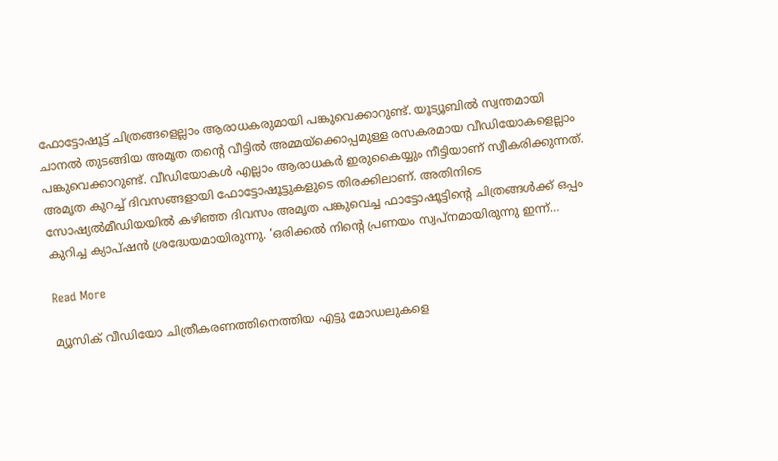ഫോട്ടോഷൂട്ട് ചിത്രങ്ങളെല്ലാം ആരാധകരുമായി പങ്കുവെക്കാറുണ്ട്. യൂട്യൂബില്‍ സ്വന്തമായി ചാനല്‍ തുടങ്ങിയ അമൃത തന്റെ വീട്ടില്‍ അമ്മയ്ക്കൊപ്പമുള്ള രസകരമായ വീഡിയോകളെല്ലാം പങ്കുവെക്കാറുണ്ട്. വീഡിയോകള്‍ എല്ലാം ആരാധകര്‍ ഇരുകൈയ്യും നീട്ടിയാണ് സ്വീകരിക്കുന്നത്. അമൃത കുറച്ച് ദിവസങ്ങളായി ഫോട്ടോഷൂട്ടുകളുടെ തിരക്കിലാണ്. അതിനിടെ സോഷ്യല്‍മീഡിയയില്‍ കഴിഞ്ഞ ദിവസം അമൃത പങ്കുവെച്ച ഫാട്ടോഷൂട്ടിന്റെ ചിത്രങ്ങള്‍ക്ക് ഒപ്പം കുറിച്ച ക്യാപ്ഷന്‍ ശ്രദ്ധേയമായിരുന്നു. ‘ഒരിക്കല്‍ നിന്റെ പ്രണയം സ്വപ്നമായിരുന്നു ഇന്ന്…

Read More

മ്യൂസിക് വീഡിയോ ചിത്രീകരണത്തിനെത്തിയ എട്ടു മോഡലുകളെ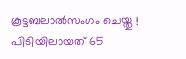കൂട്ടബലാല്‍സംഗം ചെയ്തു ! പിടിയിലായത് 65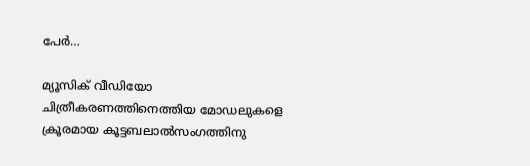പേര്‍…

മ്യൂസിക് വീഡിയോ ചിത്രീകരണത്തിനെത്തിയ മോഡലുകളെ ക്രൂരമായ കൂട്ടബലാല്‍സംഗത്തിനു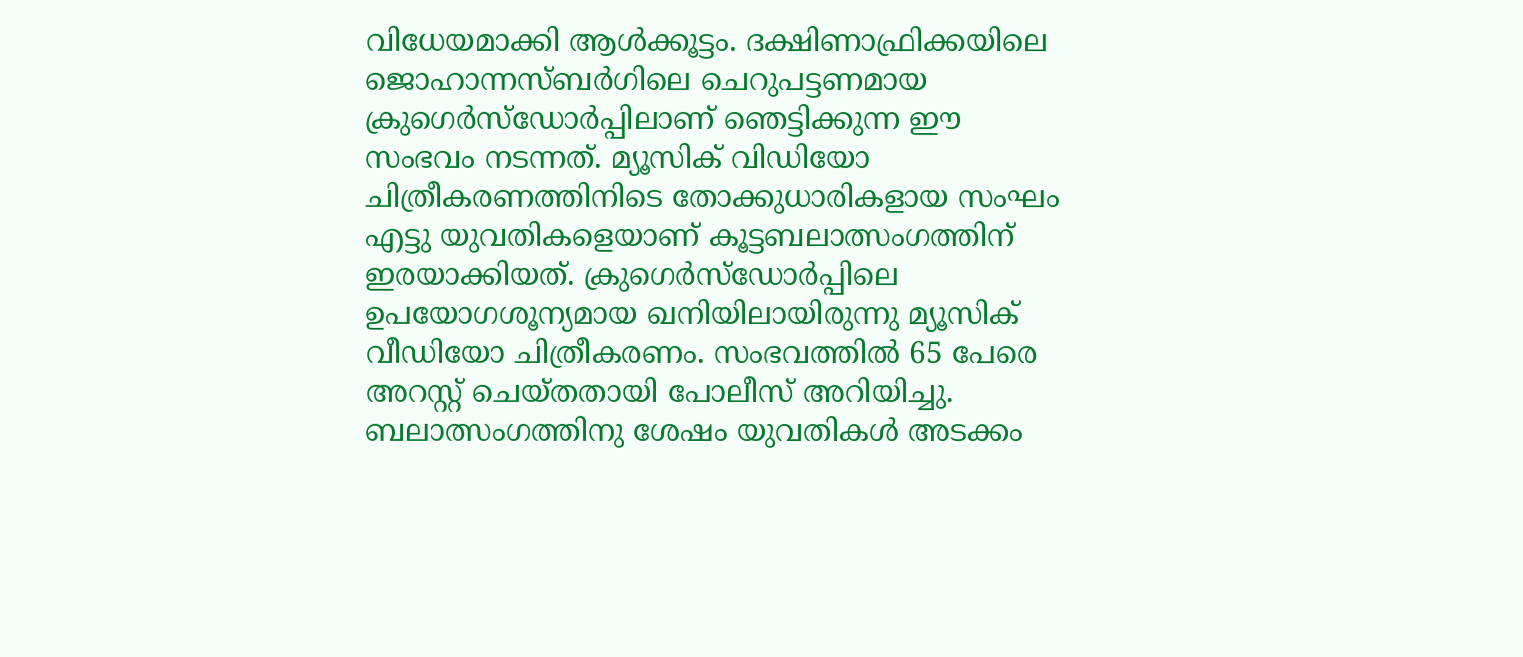വിധേയമാക്കി ആള്‍ക്കൂട്ടം. ദക്ഷിണാഫ്രിക്കയിലെ ജൊഹാന്നസ്ബര്‍ഗിലെ ചെറുപട്ടണമായ ക്രുഗെര്‍സ്‌ഡോര്‍പ്പിലാണ് ഞെട്ടിക്കുന്ന ഈ സംഭവം നടന്നത്. മ്യൂസിക് വിഡിയോ ചിത്രീകരണത്തിനിടെ തോക്കുധാരികളായ സംഘം എട്ടു യുവതികളെയാണ് കൂട്ടബലാത്സംഗത്തിന് ഇരയാക്കിയത്. ക്രുഗെര്‍സ്‌ഡോര്‍പ്പിലെ ഉപയോഗശൂന്യമായ ഖനിയിലായിരുന്നു മ്യൂസിക് വീഡിയോ ചിത്രീകരണം. സംഭവത്തില്‍ 65 പേരെ അറസ്റ്റ് ചെയ്തതായി പോലീസ് അറിയിച്ചു. ബലാത്സംഗത്തിനു ശേഷം യുവതികള്‍ അടക്കം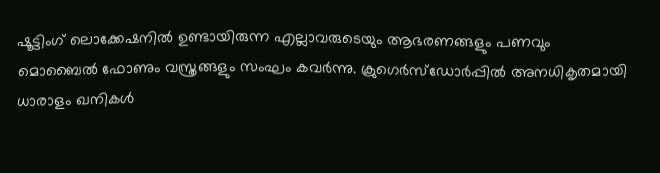ഷൂട്ടിംഗ് ലൊക്കേഷനില്‍ ഉണ്ടായിരുന്ന എല്ലാവരുടെയും ആഭരണങ്ങളും പണവും മൊബൈല്‍ ഫോണും വസ്ത്രങ്ങളും സംഘം കവര്‍ന്നു. ക്രുഗെര്‍സ്‌ഡോര്‍പ്പില്‍ അനധികൃതമായി ധാരാളം ഖനികള്‍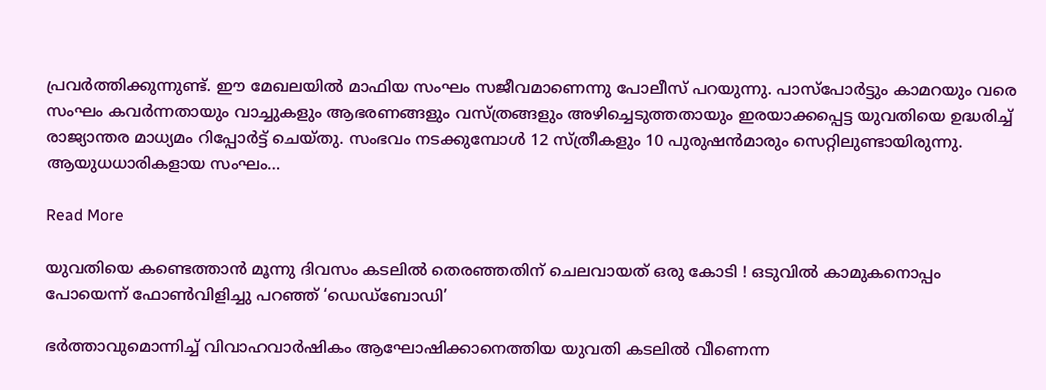പ്രവര്‍ത്തിക്കുന്നുണ്ട്. ഈ മേഖലയില്‍ മാഫിയ സംഘം സജീവമാണെന്നു പോലീസ് പറയുന്നു. പാസ്‌പോര്‍ട്ടും കാമറയും വരെ സംഘം കവര്‍ന്നതായും വാച്ചുകളും ആഭരണങ്ങളും വസ്ത്രങ്ങളും അഴിച്ചെടുത്തതായും ഇരയാക്കപ്പെട്ട യുവതിയെ ഉദ്ധരിച്ച് രാജ്യാന്തര മാധ്യമം റിപ്പോര്‍ട്ട് ചെയ്തു. സംഭവം നടക്കുമ്പോള്‍ 12 സ്ത്രീകളും 10 പുരുഷന്‍മാരും സെറ്റിലുണ്ടായിരുന്നു. ആയുധധാരികളായ സംഘം…

Read More

യുവതിയെ കണ്ടെത്താന്‍ മൂന്നു ദിവസം കടലില്‍ തെരഞ്ഞതിന് ചെലവായത് ഒരു കോടി ! ഒടുവില്‍ കാമുകനൊപ്പം പോയെന്ന് ഫോണ്‍വിളിച്ചു പറഞ്ഞ് ‘ഡെഡ്‌ബോഡി’

ഭര്‍ത്താവുമൊന്നിച്ച് വിവാഹവാര്‍ഷികം ആഘോഷിക്കാനെത്തിയ യുവതി കടലില്‍ വീണെന്ന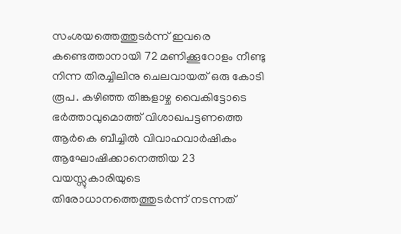സംശയത്തെത്തുടര്‍ന്ന് ഇവരെ കണ്ടെത്താനായി 72 മണിക്കൂറോളം നീണ്ടു നിന്ന തിരച്ചിലിനു ചെലവായത് ഒരു കോടി രൂപ. കഴിഞ്ഞ തിങ്കളാഴ്ച വൈകിട്ടോടെ ഭര്‍ത്താവുമൊത്ത് വിശാഖപട്ടണത്തെ ആര്‍കെ ബീച്ചില്‍ വിവാഹവാര്‍ഷികം ആഘോഷിക്കാനെത്തിയ 23 വയസ്സുകാരിയുടെ തിരോധാനത്തെത്തുടര്‍ന്ന് നടന്നത്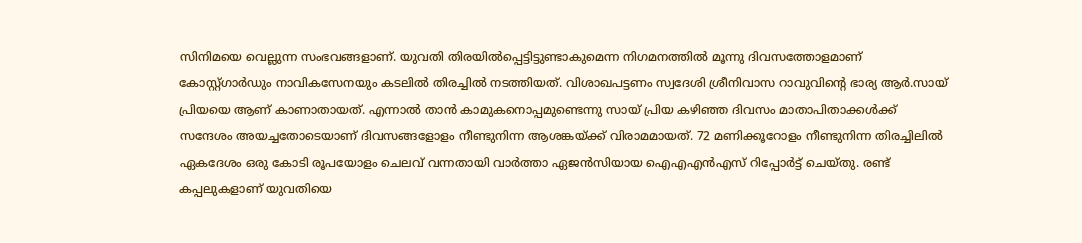സിനിമയെ വെല്ലുന്ന സംഭവങ്ങളാണ്. യുവതി തിരയില്‍പ്പെട്ടിട്ടുണ്ടാകുമെന്ന നിഗമനത്തില്‍ മൂന്നു ദിവസത്തോളമാണ് കോസ്റ്റ്ഗാര്‍ഡും നാവികസേനയും കടലില്‍ തിരച്ചില്‍ നടത്തിയത്. വിശാഖപട്ടണം സ്വദേശി ശ്രീനിവാസ റാവുവിന്റെ ഭാര്യ ആര്‍.സായ് പ്രിയയെ ആണ് കാണാതായത്. എന്നാല്‍ താന്‍ കാമുകനൊപ്പമുണ്ടെന്നു സായ് പ്രിയ കഴിഞ്ഞ ദിവസം മാതാപിതാക്കള്‍ക്ക് സന്ദേശം അയച്ചതോടെയാണ് ദിവസങ്ങളോളം നീണ്ടുനിന്ന ആശങ്കയ്ക്ക് വിരാമമായത്. 72 മണിക്കൂറോളം നീണ്ടുനിന്ന തിരച്ചിലില്‍ ഏകദേശം ഒരു കോടി രൂപയോളം ചെലവ് വന്നതായി വാര്‍ത്താ ഏജന്‍സിയായ ഐഎഎന്‍എസ് റിപ്പോര്‍ട്ട് ചെയ്തു. രണ്ട് കപ്പലുകളാണ് യുവതിയെ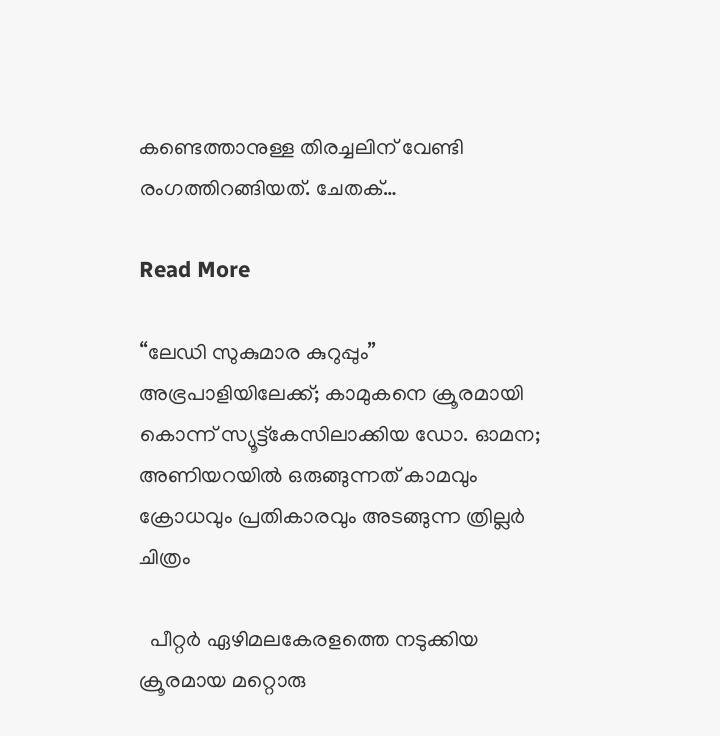കണ്ടെത്താനുള്ള തിരച്ചലിന് വേണ്ടി രംഗത്തിറങ്ങിയത്. ചേതക്…

Read More

“ലേഡി സുകുമാര കുറുപ്പും” അഭ്രപാളിയിലേക്ക്; കാമുകനെ ക്രൂരമായി കൊന്ന് സ്യൂട്ട്കേസിലാക്കിയ ഡോ. ഓമന; അണിയറയിൽ ഒരുങ്ങുന്നത് കാമവും ക്രോധവും പ്രതികാരവും അടങ്ങുന്ന ത്രില്ലർ ചിത്രം

  പീറ്റർ ഏഴിമലകേരളത്തെ നടുക്കിയ ക്രൂരമായ മറ്റൊരു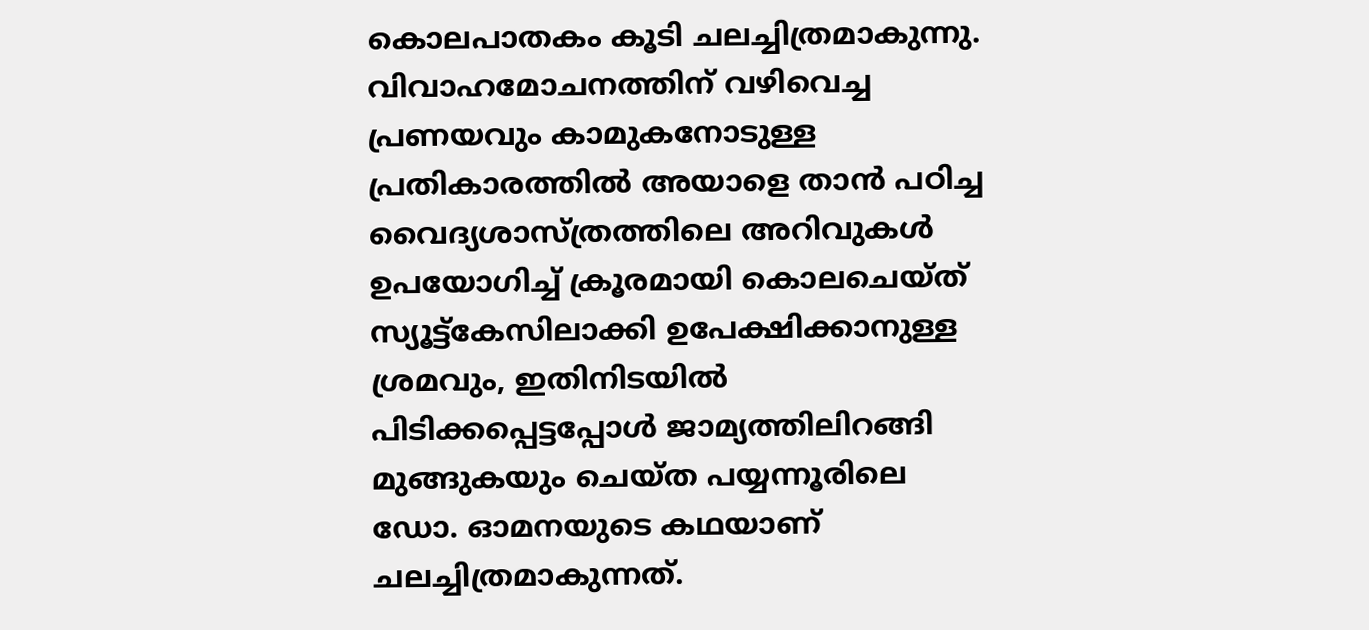കൊലപാതകം കൂടി ചലച്ചിത്രമാകുന്നു. വിവാഹമോചനത്തിന് വഴിവെച്ച പ്രണയവും കാമുകനോടുള്ള പ്രതികാരത്തില്‍ അയാളെ താന്‍ പഠിച്ച വൈദ്യശാസ്ത്രത്തിലെ അറിവുകള്‍ ഉപയോഗിച്ച് ക്രൂരമായി കൊലചെയ്ത് സ്യൂട്ട്‌കേസിലാക്കി ഉപേക്ഷിക്കാനുള്ള ശ്രമവും, ഇതിനിടയില്‍ പിടിക്കപ്പെട്ടപ്പോള്‍ ജാമ്യത്തിലിറങ്ങി മുങ്ങുകയും ചെയ്ത പയ്യന്നൂരിലെ ഡോ. ഓമനയുടെ കഥയാണ് ചലച്ചിത്രമാകുന്നത്.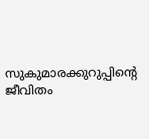സുകുമാരക്കുറുപ്പിന്‍റെ ജീവിതം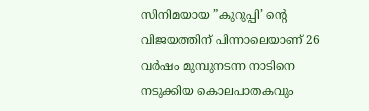സിനിമയായ ‌”കുറുപ്പി’ ന്‍റെ വിജയത്തിന് പിന്നാലെയാണ് 26 വര്‍ഷം മുമ്പുനടന്ന നാടിനെ നടുക്കിയ കൊലപാതകവും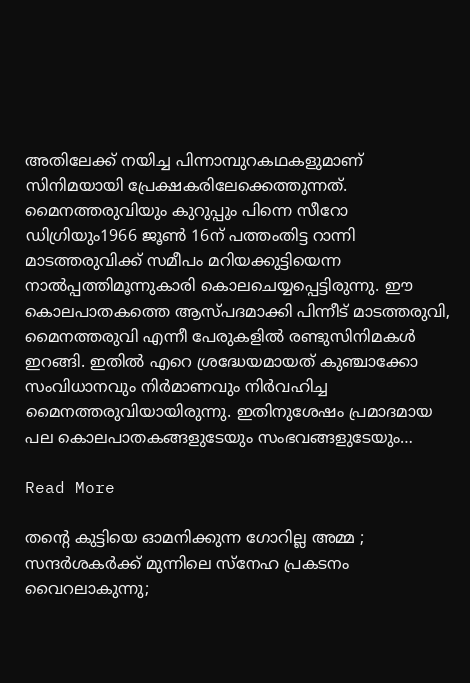അതിലേക്ക് നയിച്ച പിന്നാമ്പുറകഥകളുമാണ് സിനിമയായി പ്രേക്ഷകരിലേക്കെത്തുന്നത്. മൈനത്തരുവിയും കുറുപ്പും പിന്നെ സീറോ ഡിഗ്രിയും1966 ജൂണ്‍ 16ന് പത്തംതിട്ട റാന്നി മാടത്തരുവിക്ക് സമീപം മറിയക്കുട്ടിയെന്ന നാല്‍പ്പത്തിമൂന്നുകാരി കൊലചെയ്യപ്പെട്ടിരുന്നു. ഈ കൊലപാതകത്തെ ആസ്പദമാക്കി പിന്നീട് മാടത്തരുവി, മൈനത്തരുവി എന്നീ പേരുകളില്‍ രണ്ടുസിനിമകള്‍ ഇറങ്ങി. ഇതില്‍ എറെ ശ്രദ്ധേയമായത് കുഞ്ചാക്കോ സംവിധാനവും നിര്‍മാണവും നിര്‍വഹിച്ച മൈനത്തരുവിയായിരുന്നു. ഇതിനുശേഷം പ്രമാദമായ പല കൊലപാതകങ്ങളുടേയും സംഭവങ്ങളുടേയും…

Read More

തന്‍റെ കുട്ടിയെ ഓമനിക്കുന്ന ഗോറില്ല അമ്മ ; സന്ദർശകർക്ക് മുന്നിലെ സ്നേഹ പ്രകടനം വൈറലാകുന്നു;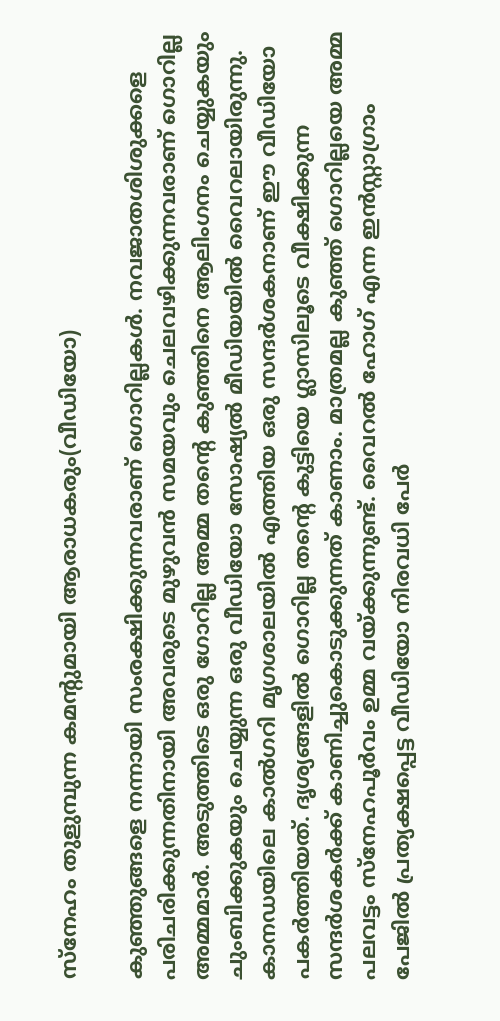സ്നേഹം തുളുമ്പുന്ന കമന്‍റുമായി ആരാധകരും(വീഡിയോ)

കുഞ്ഞുങ്ങളെ നന്നായി സംരക്ഷിക്കുന്നവരാണ് ഗൊറില്ലകള്‍. നവജാതശിശുക്കളെ പരിചരിക്കുന്നതിനായി അവരുടെ മുഴുവന്‍ സമയവും ചെലവഴിക്കുന്നവരാണ് ഗൊറില്ല അമ്മമാര്‍. അടുത്തിടെ ഒരു ഗോറില്ല അമ്മ തന്‍റെ കുഞ്ഞിനെ ആലിംഗനം ചെയ്യുകയും ചുംബിക്കുകയും ചെയ്യുന്ന ഒരു വീഡിയോ സോഷ്യല്‍ മീഡിയയില്‍ വൈറലായിരുന്നു. കാനഡയിലെ കാല്‍ഗറി മൃഗശാലയില്‍ എത്തിയ ഒരു സന്ദര്‍ശകനാണ് ഈ വീഡിയോ പകര്‍ത്തിയത്. ദൃശ്യങ്ങളില്‍ ഗൊറില്ല തന്‍റെ കുട്ടിയെ ഗ്ലാസിലൂടെ വീക്ഷിക്കുന്ന സന്ദര്‍ശകര്‍ക്ക് കാണിച്ചുകൊടുക്കുന്നത് കാണാം. മാത്രമല്ല കുഞ്ഞ് ഗൊറില്ലയെ അമ്മ പലവട്ടം സ്നേഹപൂര്‍വം ഉമ്മ വയ്ക്കുന്നുണ്ട്. വൈറല്‍ ഹോഗ് എന്ന ഇന്‍സ്റ്റാഗ്രാം പേജില്‍ പ്രത്യക്ഷപ്പെട്ട വീഡിയോ നിരവധി പേര്‍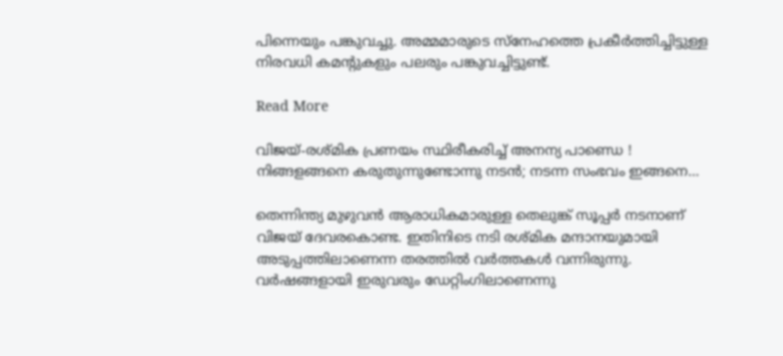പിന്നെയും പങ്കുവച്ചു. അമ്മമാരുടെ സ്നേഹത്തെ പ്രകീര്‍ത്തിച്ചിട്ടുള്ള നിരവധി കമന്‍റുകളും പലരും പങ്കുവച്ചിട്ടുണ്ട്.

Read More

വിജയ്-രശ്മിക പ്രണയം സ്ഥിരീകരിച്ച് അനന്യ പാണ്ഡെ ! നിങ്ങളങ്ങനെ കരുതുന്നുണ്ടോന്നു നടന്‍; നടന്ന സംഭവം ഇങ്ങനെ…

തെന്നിന്ത്യ മുഴുവൻ ആരാധികമാരുള്ള തെലുങ്ക് സൂപ്പര്‍ നടനാണ് വിജയ് ദേവരകൊണ്ട. ഇതിനിടെ നടി രശ്മിക മന്ദാനയുമായി അടുപ്പത്തിലാണെന്ന തരത്തിൽ വർത്തകൾ വന്നിരുന്നു. വര്‍ഷങ്ങളായി ഇരുവരും ഡേറ്റിംഗിലാണെന്നു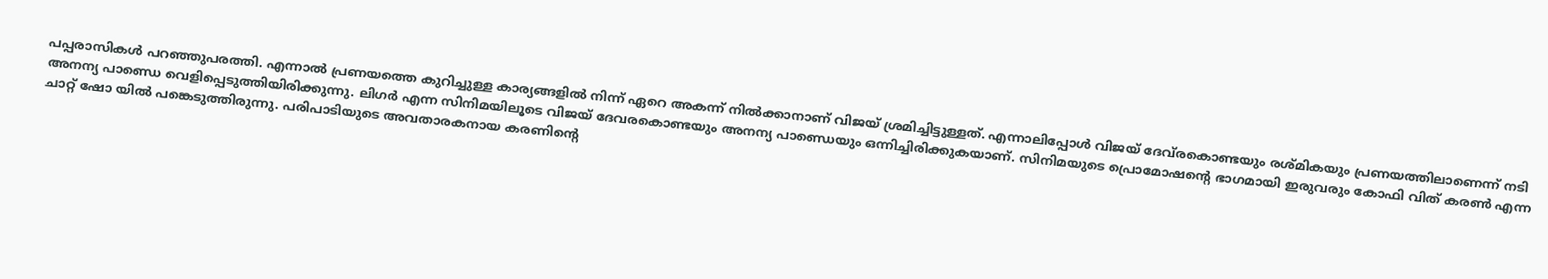പപ്പരാസികൾ പറഞ്ഞുപരത്തി. എന്നാല്‍ പ്രണയത്തെ കുറിച്ചുള്ള കാര്യങ്ങളില്‍ നിന്ന് ഏറെ അകന്ന് നില്‍ക്കാനാണ് വിജയ് ശ്രമിച്ചിട്ടുള്ളത്. എന്നാലിപ്പോൾ വിജയ് ദേവ്‌രകൊണ്ടയും രശ്മികയും പ്രണയത്തിലാണെന്ന് നടി അനന്യ പാണ്ഡെ വെളിപ്പെടുത്തിയിരിക്കുന്നു. ലിഗര്‍ എന്ന സിനിമയിലൂടെ വിജയ് ദേവരകൊണ്ടയും അനന്യ പാണ്ഡെയും ഒന്നിച്ചിരിക്കുകയാണ്. സിനിമയുടെ പ്രൊമോഷന്‍റെ ഭാഗമായി ഇരുവരും കോഫി വിത് കരണ്‍ എന്ന ചാറ്റ് ഷോ യില്‍ പങ്കെടുത്തിരുന്നു. പരിപാടിയുടെ അവതാരകനായ കരണിന്‍റെ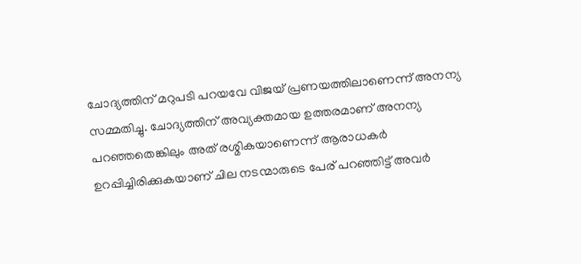ചോദ്യത്തിന് മറുപടി പറയവേ വിജയ് പ്രണയത്തിലാണെന്ന് അനന്യ സമ്മതിച്ചു. ചോദ്യത്തിന് അവ്യക്തമായ ഉത്തരമാണ് അനന്യ പറഞ്ഞതെങ്കിലും അത് രശ്മികയാണെന്ന് ആരാധകർ ഉറപ്പിച്ചിരിക്കുകയാണ് ചില നടന്മാരുടെ പേര് പറഞ്ഞിട്ട് അവര്‍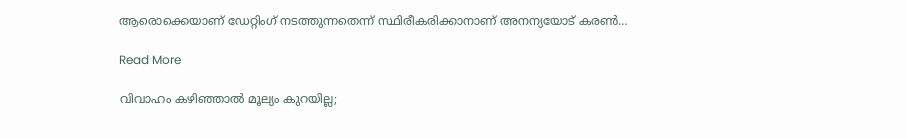ആരൊക്കെയാണ് ഡേറ്റിംഗ് നടത്തുന്നതെന്ന് സ്ഥിരീകരിക്കാനാണ് അനന്യയോട് കരണ്‍…

Read More

വിവാഹം കഴിഞ്ഞാൽ മൂല്യം കുറയില്ല;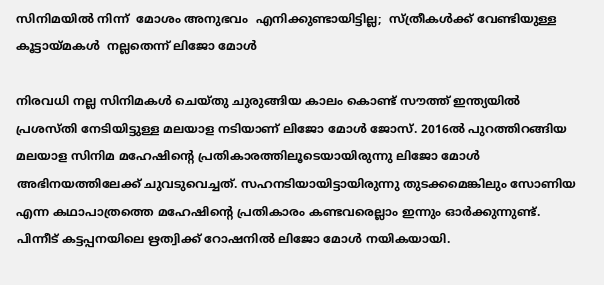സിനിമയിൽ നിന്ന്  മോശം അനുഭവം  എനിക്കുണ്ടായിട്ടില്ല;  സ്ത്രീകൾക്ക് വേണ്ടിയുള്ള കൂട്ടായ്മകൾ  നല്ലതെന്ന് ലിജോ മോൾ

നിരവധി നല്ല സിനിമകൾ ചെയ്തു ചുരുങ്ങിയ കാലം കൊണ്ട് സൗത്ത് ഇന്ത്യയിൽ പ്രശസ്തി നേടിയിട്ടുള്ള മലയാള നടിയാണ് ലിജോ മോൾ ജോസ്. 2016ൽ പുറത്തിറങ്ങിയ മലയാള സിനിമ മഹേഷിന്‍റെ പ്രതികാരത്തിലൂടെയായിരുന്നു ലിജോ മോൾ അഭിനയത്തിലേക്ക് ചുവടുവെച്ചത്. സഹനടിയായിട്ടായിരുന്നു തുടക്കമെങ്കിലും സോണിയ എന്ന കഥാപാത്രത്തെ മഹേഷിന്‍റെ പ്രതികാരം കണ്ടവരെല്ലാം ഇന്നും ഓർക്കുന്നുണ്ട്. പിന്നീട് കട്ടപ്പനയിലെ ഋത്വിക്ക് റോഷനിൽ ലിജോ മോൾ നയികയായി.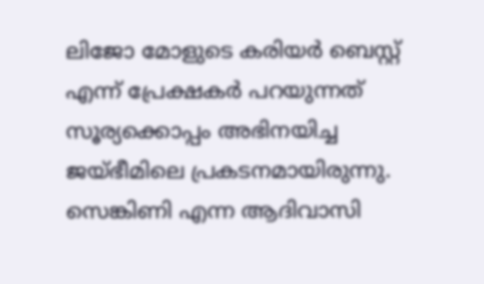ലിജോ മോളുടെ കരിയർ ബെസ്റ്റ് എന്ന് പ്രേക്ഷകർ പറയുന്നത് സൂര്യക്കൊപ്പം അഭിനയിച്ച ജയ്ഭീമിലെ പ്രകടനമായിരുന്നു. സെങ്കിണി എന്ന ആദിവാസി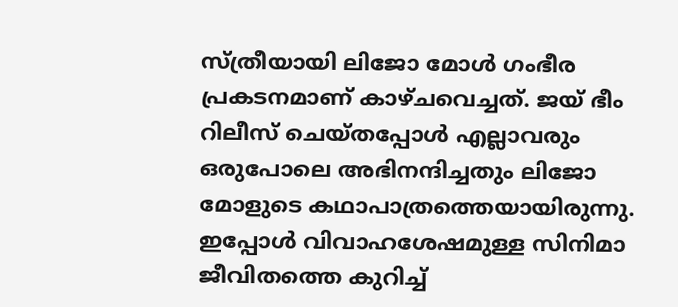സ്ത്രീയായി ലിജോ മോൾ ഗംഭീര പ്രകടനമാണ് കാഴ്ചവെച്ചത്. ജയ് ഭീം റിലീസ് ചെയ്തപ്പോൾ എല്ലാവരും ഒരുപോലെ അഭിനന്ദിച്ചതും ലിജോ മോളുടെ കഥാപാത്രത്തെയായിരുന്നു. ഇപ്പോൾ വിവാഹശേഷമുള്ള സിനിമാ ജീവിതത്തെ കുറിച്ച്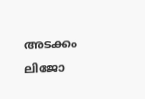അടക്കം ലിജോ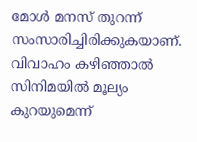മോൾ മനസ് തുറന്ന് സംസാരിച്ചിരിക്കുകയാണ്. വിവാഹം കഴിഞ്ഞാൽ സിനിമയിൽ മൂല്യം കുറയുമെന്ന്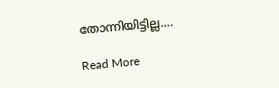തോന്നിയിട്ടില്ല.…

Read More